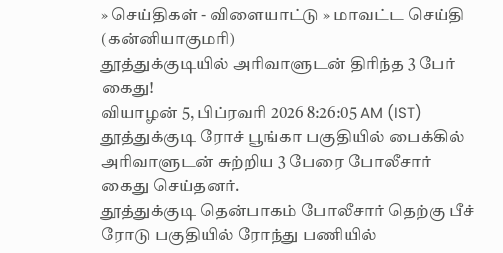» செய்திகள் - விளையாட்டு » மாவட்ட செய்தி (கன்னியாகுமரி)
தூத்துக்குடியில் அரிவாளுடன் திரிந்த 3 பேர் கைது!
வியாழன் 5, பிப்ரவரி 2026 8:26:05 AM (IST)
தூத்துக்குடி ரோச் பூங்கா பகுதியில் பைக்கில் அரிவாளுடன் சுற்றிய 3 பேரை போலீசார் கைது செய்தனர்.
தூத்துக்குடி தென்பாகம் போலீசார் தெற்கு பீச் ரோடு பகுதியில் ரோந்து பணியில்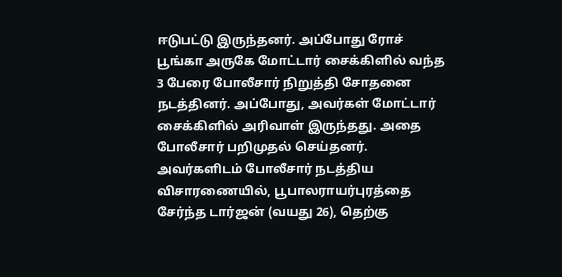ஈடுபட்டு இருந்தனர். அப்போது ரோச் பூங்கா அருகே மோட்டார் சைக்கிளில் வந்த 3 பேரை போலீசார் நிறுத்தி சோதனை நடத்தினர். அப்போது, அவர்கள் மோட்டார் சைக்கிளில் அரிவாள் இருந்தது. அதை போலீசார் பறிமுதல் செய்தனர்.
அவர்களிடம் போலீசார் நடத்திய விசாரணையில், பூபாலராயர்புரத்தை சேர்ந்த டார்ஜன் (வயது 26), தெற்கு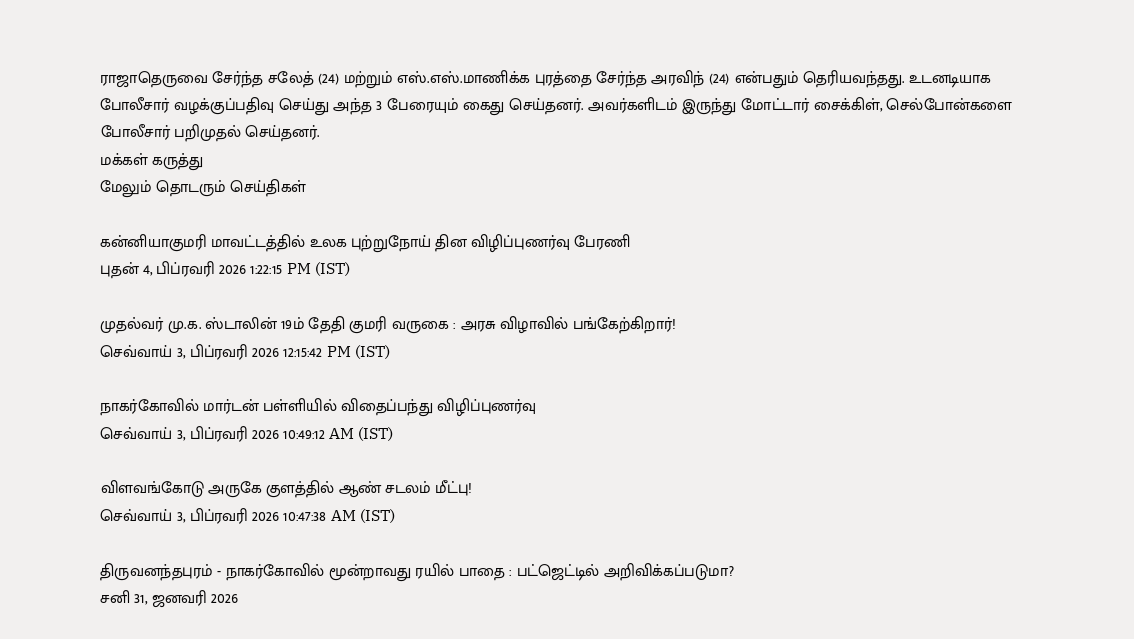ராஜாதெருவை சேர்ந்த சலேத் (24) மற்றும் எஸ்.எஸ்.மாணிக்க புரத்தை சேர்ந்த அரவிந் (24) என்பதும் தெரியவந்தது. உடனடியாக போலீசார் வழக்குப்பதிவு செய்து அந்த 3 பேரையும் கைது செய்தனர். அவர்களிடம் இருந்து மோட்டார் சைக்கிள், செல்போன்களை போலீசார் பறிமுதல் செய்தனர்.
மக்கள் கருத்து
மேலும் தொடரும் செய்திகள்

கன்னியாகுமரி மாவட்டத்தில் உலக புற்றுநோய் தின விழிப்புணர்வு பேரணி
புதன் 4, பிப்ரவரி 2026 1:22:15 PM (IST)

முதல்வர் மு.க. ஸ்டாலின் 19ம் தேதி குமரி வருகை : அரசு விழாவில் பங்கேற்கிறார்!
செவ்வாய் 3, பிப்ரவரி 2026 12:15:42 PM (IST)

நாகர்கோவில் மார்டன் பள்ளியில் விதைப்பந்து விழிப்புணர்வு
செவ்வாய் 3, பிப்ரவரி 2026 10:49:12 AM (IST)

விளவங்கோடு அருகே குளத்தில் ஆண் சடலம் மீட்பு!
செவ்வாய் 3, பிப்ரவரி 2026 10:47:38 AM (IST)

திருவனந்தபுரம் - நாகர்கோவில் மூன்றாவது ரயில் பாதை : பட்ஜெட்டில் அறிவிக்கப்படுமா?
சனி 31, ஜனவரி 2026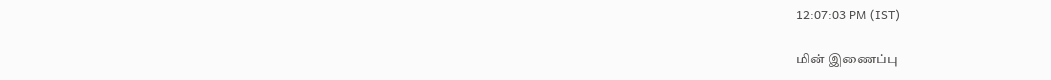12:07:03 PM (IST)

மின் இணைப்பு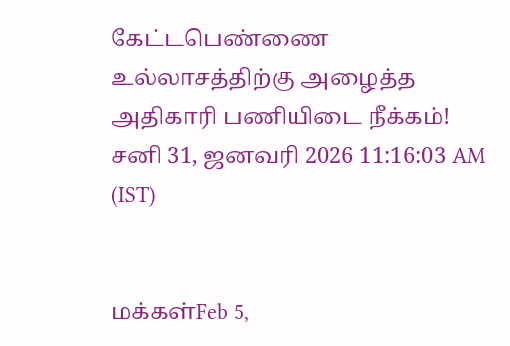கேட்டபெண்ணை உல்லாசத்திற்கு அழைத்த அதிகாரி பணியிடை நீக்கம்!
சனி 31, ஜனவரி 2026 11:16:03 AM (IST)


மக்கள்Feb 5,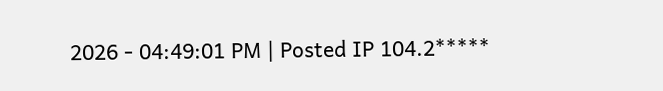2026 - 04:49:01 PM | Posted IP 104.2*****